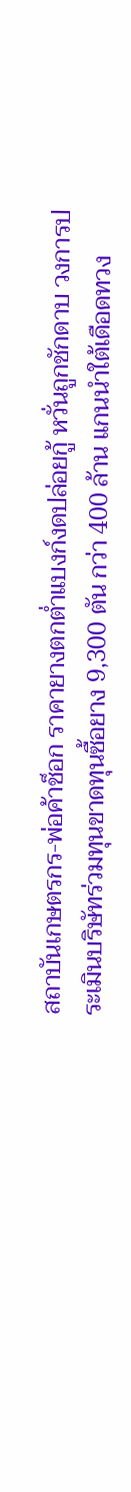สถาบันเกษตรกร-พ่อค้าช็อก ราคายางตกตํ่าแบงก์งดปล่อยกู้ หวั่นถูกชักดาบ วงการประเมินบริษัทร่วมทุนขาดทุนซื้อยาง 9,300 ตัน กว่า 400 ล้าน แกนนำใต้เดือดทวง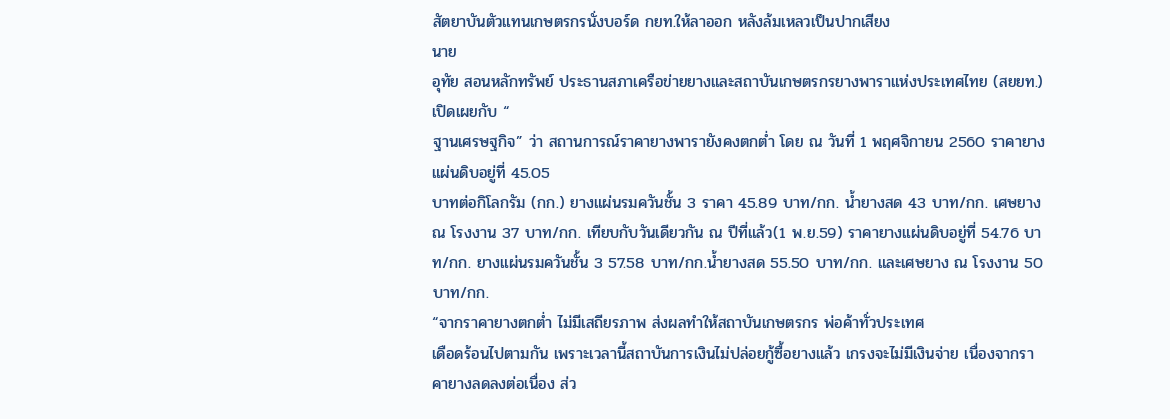สัตยาบันตัวแทนเกษตรกรนั่งบอร์ด กยท.ให้ลาออก หลังล้มเหลวเป็นปากเสียง
นาย
อุทัย สอนหลักทรัพย์ ประธานสภาเครือข่ายยางและสถาบันเกษตรกรยางพาราแห่งประเทศไทย (สยยท.) เปิดเผยกับ “
ฐานเศรษฐกิจ” ว่า สถานการณ์ราคายางพารายังคงตกตํ่า โดย ณ วันที่ 1 พฤศจิกายน 2560 ราคายางแผ่นดิบอยู่ที่ 45.05
บาทต่อกิโลกรัม (กก.) ยางแผ่นรมควันชั้น 3 ราคา 45.89 บาท/กก. นํ้ายางสด 43 บาท/กก. เศษยาง ณ โรงงาน 37 บาท/กก. เทียบกับวันเดียวกัน ณ ปีที่แล้ว(1 พ.ย.59) ราคายางแผ่นดิบอยู่ที่ 54.76 บาท/กก. ยางแผ่นรมควันชั้น 3 57.58 บาท/กก.นํ้ายางสด 55.50 บาท/กก. และเศษยาง ณ โรงงาน 50 บาท/กก.
“จากราคายางตกตํ่า ไม่มีเสถียรภาพ ส่งผลทำให้สถาบันเกษตรกร พ่อค้าทั่วประเทศ
เดือดร้อนไปตามกัน เพราะเวลานี้สถาบันการเงินไม่ปล่อยกู้ซื้อยางแล้ว เกรงจะไม่มีเงินจ่าย เนื่องจากราคายางลดลงต่อเนื่อง ส่ว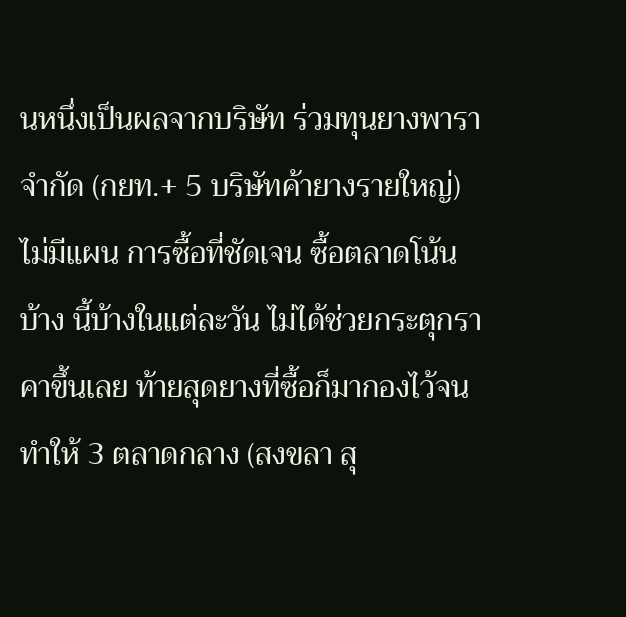นหนึ่งเป็นผลจากบริษัท ร่วมทุนยางพารา จำกัด (กยท.+ 5 บริษัทค้ายางรายใหญ่) ไม่มีแผน การซื้อที่ชัดเจน ซื้อตลาดโน้นบ้าง นี้บ้างในแต่ละวัน ไม่ได้ช่วยกระตุกราคาขึ้นเลย ท้ายสุดยางที่ซื้อก็มากองไว้จนทำให้ 3 ตลาดกลาง (สงขลา สุ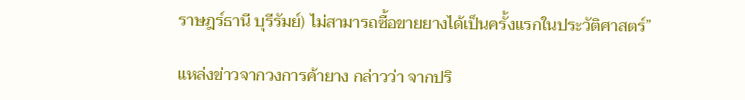ราษฎร์ธานี บุรีรัมย์) ไม่สามารถซื้อขายยางได้เป็นครั้งแรกในประวัติศาสตร์”

แหล่งข่าวจากวงการค้ายาง กล่าวว่า จากปริ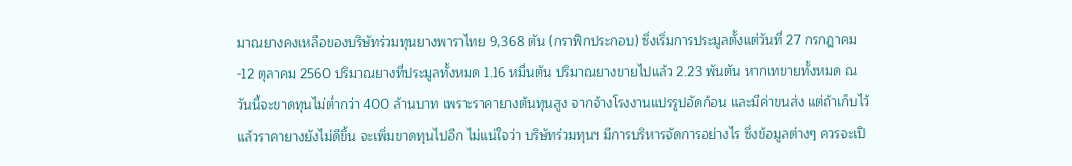มาณยางคงเหลือของบริษัทร่วมทุนยางพาราไทย 9,368 ตัน (กราฟิกประกอบ) ซึ่งเริ่มการประมูลตั้งแต่วันที่ 27 กรกฎาคม-12 ตุลาคม 2560 ปริมาณยางที่ประมูลทั้งหมด 1.16 หมื่นตัน ปริมาณยางขายไปแล้ว 2.23 พันตัน หากเทขายทั้งหมด ณ วันนี้จะขาดทุนไม่ตํ่ากว่า 400 ล้านบาท เพราะราคายางต้นทุนสูง จากจ้างโรงงานแปรรูปอัดก้อน และมีค่าขนส่ง แต่ถ้าเก็บไว้ แล้วราคายางยังไม่ดีขึ้น จะเพิ่มขาดทุนไปอีก ไม่แน่ใจว่า บริษัทร่วมทุนฯ มีการบริหารจัดการอย่างไร ซึ่งข้อมูลต่างๆ ควรจะเปิ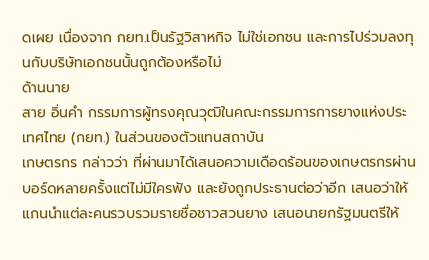ดเผย เนื่องจาก กยท.เป็นรัฐวิสาหกิจ ไม่ใช่เอกชน และการไปร่วมลงทุนกับบริษัทเอกชนนั้นถูกต้องหรือไม่
ด้านนาย
สาย อิ่นคำ กรรมการผู้ทรงคุณวุฒิในคณะกรรมการการยางแห่งประเทศไทย (กยท.) ในส่วนของตัวแทนสถาบัน
เกษตรกร กล่าวว่า ที่ผ่านมาได้เสนอความเดือดร้อนของเกษตรกรผ่านบอร์ดหลายครั้งแต่ไม่มีใครฟัง และยังถูกประธานต่อว่าอีก เสนอว่าให้แกนนำแต่ละคนรวบรวมรายชื่อชาวสวนยาง เสนอนายกรัฐมนตรีให้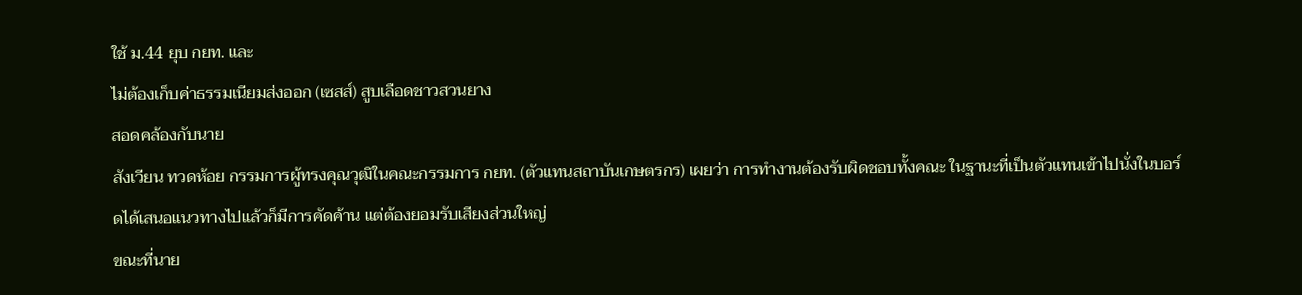ใช้ ม.44 ยุบ กยท. และ
ไม่ต้องเก็บค่าธรรมเนียมส่งออก (เซสส์) สูบเลือดชาวสวนยาง
สอดคล้องกับนาย
สังเวียน ทวดห้อย กรรมการผู้ทรงคุณวุฒิในคณะกรรมการ กยท. (ตัวแทนสถาบันเกษตรกร) เผยว่า การทำงานต้องรับผิดชอบทั้งคณะ ในฐานะที่เป็นตัวแทนเข้าไปนั่งในบอร์ดได้เสนอแนวทางไปแล้วก็มีการคัดค้าน แต่ต้องยอมรับเสียงส่วนใหญ่
ขณะที่นาย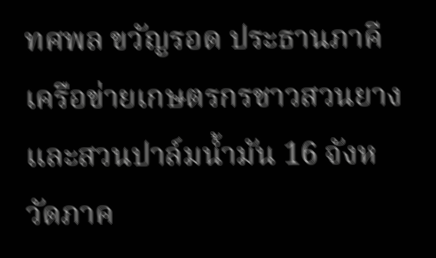ทศพล ขวัญรอด ประธานภาคีเครือข่ายเกษตรกรชาวสวนยางและสวนปาล์มนํ้ามัน 16 จังหวัดภาค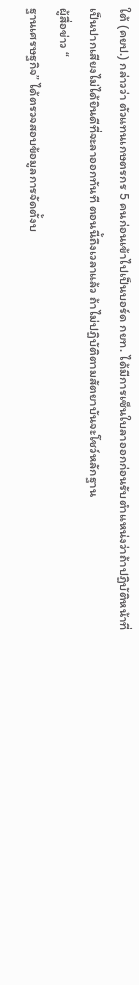ใต้ (คยป.) กล่าวว่า ตัวแทนเกษตรกร 5 คนก่อนเข้าไปเป็นบอร์ด กยท. ได้มีการเซ็นใบลาออกก่อนรับตำแหน่งว่าถ้าปฏิบัติหน้าที่
เป็นปากเสียงไม่ได้ยินดีที่จะลาออกทันที ตอนนี้ถึงเวลาแล้ว ถ้าไม่ปฏิบัติตามสัตยาบันจะโชว์หลักฐาน
ผู้สื่อข่าว “
ฐานเศรษฐกิจ” ได้ตรวจสอบข้อมูลการจัดตั้งบ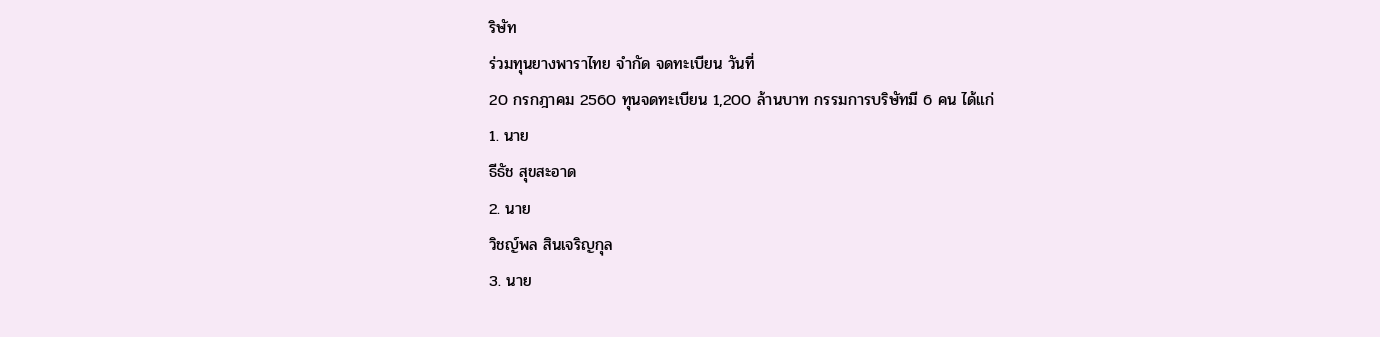ริษัท
ร่วมทุนยางพาราไทย จำกัด จดทะเบียน วันที่
20 กรกฎาคม 2560 ทุนจดทะเบียน 1,200 ล้านบาท กรรมการบริษัทมี 6 คน ได้แก่
1. นาย
ธีธัช สุขสะอาด
2. นาย
วิชญ์พล สินเจริญกุล
3. นาย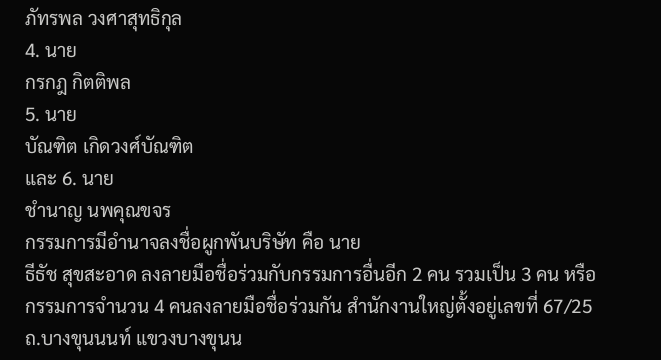ภัทรพล วงศาสุทธิกุล
4. นาย
กรกฎ กิตติพล
5. นาย
บัณฑิต เกิดวงศ์บัณฑิต
และ 6. นาย
ชำนาญ นพคุณขจร
กรรมการมีอำนาจลงชื่อผูกพันบริษัท คือ นาย
ธีธัช สุขสะอาด ลงลายมือชื่อร่วมกับกรรมการอื่นอีก 2 คน รวมเป็น 3 คน หรือกรรมการจำนวน 4 คนลงลายมือชื่อร่วมกัน สำนักงานใหญ่ตั้งอยู่เลขที่ 67/25 ถ.บางขุนนนท์ แขวงบางขุนน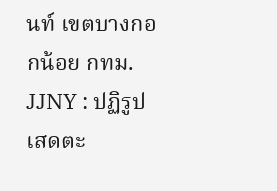นท์ เขตบางกอกน้อย กทม.
JJNY : ปฏิรูปเสดตะ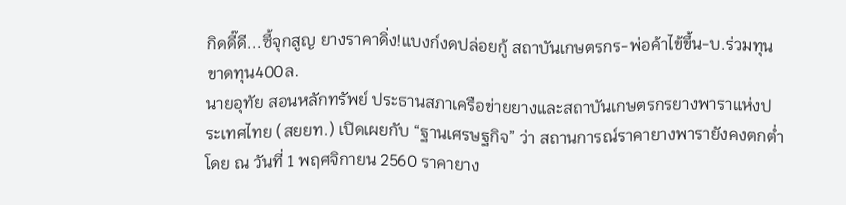กิดดี๊ดี...ซี้จุกสูญ ยางราคาดิ่ง!แบงก์งดปล่อยกู้ สถาบันเกษตรกร-พ่อค้าไข้ขึ้น-บ.ร่วมทุนขาดทุน400ล.
นายอุทัย สอนหลักทรัพย์ ประธานสภาเครือข่ายยางและสถาบันเกษตรกรยางพาราแห่งประเทศไทย (สยยท.) เปิดเผยกับ “ฐานเศรษฐกิจ” ว่า สถานการณ์ราคายางพารายังคงตกตํ่า โดย ณ วันที่ 1 พฤศจิกายน 2560 ราคายาง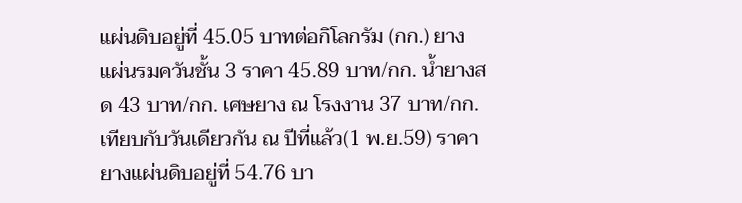แผ่นดิบอยู่ที่ 45.05 บาทต่อกิโลกรัม (กก.) ยางแผ่นรมควันชั้น 3 ราคา 45.89 บาท/กก. นํ้ายางสด 43 บาท/กก. เศษยาง ณ โรงงาน 37 บาท/กก. เทียบกับวันเดียวกัน ณ ปีที่แล้ว(1 พ.ย.59) ราคายางแผ่นดิบอยู่ที่ 54.76 บา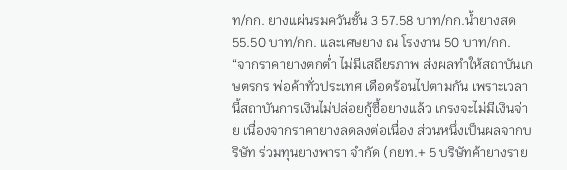ท/กก. ยางแผ่นรมควันชั้น 3 57.58 บาท/กก.นํ้ายางสด 55.50 บาท/กก. และเศษยาง ณ โรงงาน 50 บาท/กก.
“จากราคายางตกตํ่า ไม่มีเสถียรภาพ ส่งผลทำให้สถาบันเกษตรกร พ่อค้าทั่วประเทศ เดือดร้อนไปตามกัน เพราะเวลานี้สถาบันการเงินไม่ปล่อยกู้ซื้อยางแล้ว เกรงจะไม่มีเงินจ่าย เนื่องจากราคายางลดลงต่อเนื่อง ส่วนหนึ่งเป็นผลจากบริษัท ร่วมทุนยางพารา จำกัด (กยท.+ 5 บริษัทค้ายางราย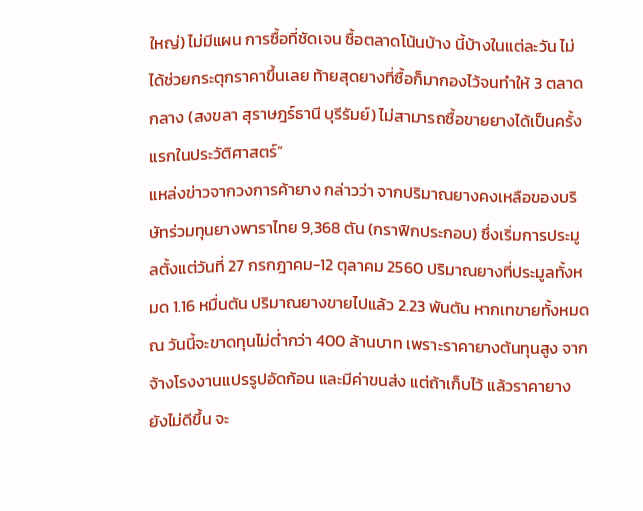ใหญ่) ไม่มีแผน การซื้อที่ชัดเจน ซื้อตลาดโน้นบ้าง นี้บ้างในแต่ละวัน ไม่ได้ช่วยกระตุกราคาขึ้นเลย ท้ายสุดยางที่ซื้อก็มากองไว้จนทำให้ 3 ตลาดกลาง (สงขลา สุราษฎร์ธานี บุรีรัมย์) ไม่สามารถซื้อขายยางได้เป็นครั้งแรกในประวัติศาสตร์”
แหล่งข่าวจากวงการค้ายาง กล่าวว่า จากปริมาณยางคงเหลือของบริษัทร่วมทุนยางพาราไทย 9,368 ตัน (กราฟิกประกอบ) ซึ่งเริ่มการประมูลตั้งแต่วันที่ 27 กรกฎาคม-12 ตุลาคม 2560 ปริมาณยางที่ประมูลทั้งหมด 1.16 หมื่นตัน ปริมาณยางขายไปแล้ว 2.23 พันตัน หากเทขายทั้งหมด ณ วันนี้จะขาดทุนไม่ตํ่ากว่า 400 ล้านบาท เพราะราคายางต้นทุนสูง จากจ้างโรงงานแปรรูปอัดก้อน และมีค่าขนส่ง แต่ถ้าเก็บไว้ แล้วราคายางยังไม่ดีขึ้น จะ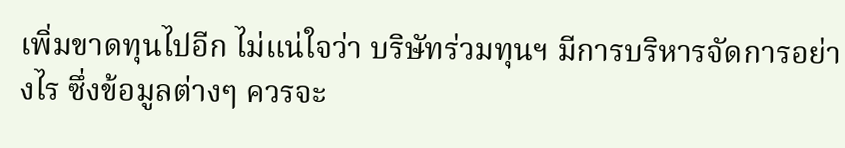เพิ่มขาดทุนไปอีก ไม่แน่ใจว่า บริษัทร่วมทุนฯ มีการบริหารจัดการอย่างไร ซึ่งข้อมูลต่างๆ ควรจะ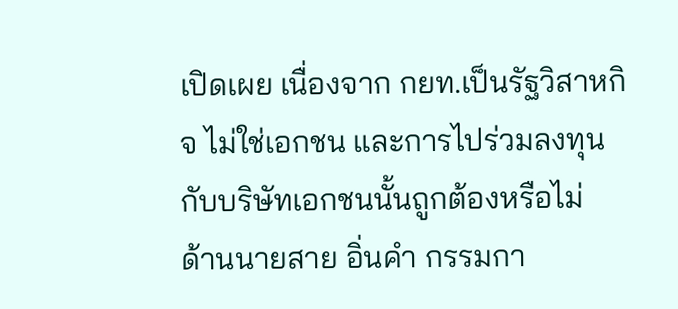เปิดเผย เนื่องจาก กยท.เป็นรัฐวิสาหกิจ ไม่ใช่เอกชน และการไปร่วมลงทุนกับบริษัทเอกชนนั้นถูกต้องหรือไม่
ด้านนายสาย อิ่นคำ กรรมกา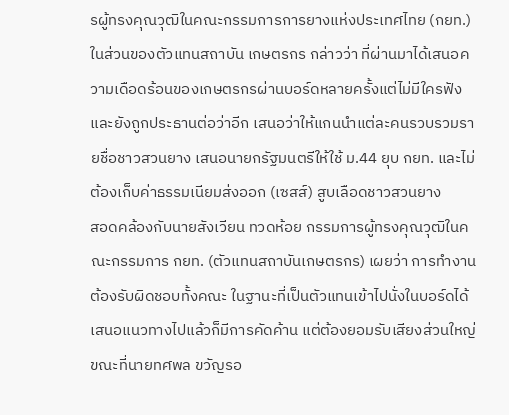รผู้ทรงคุณวุฒิในคณะกรรมการการยางแห่งประเทศไทย (กยท.) ในส่วนของตัวแทนสถาบัน เกษตรกร กล่าวว่า ที่ผ่านมาได้เสนอความเดือดร้อนของเกษตรกรผ่านบอร์ดหลายครั้งแต่ไม่มีใครฟัง และยังถูกประธานต่อว่าอีก เสนอว่าให้แกนนำแต่ละคนรวบรวมรายชื่อชาวสวนยาง เสนอนายกรัฐมนตรีให้ใช้ ม.44 ยุบ กยท. และไม่ต้องเก็บค่าธรรมเนียมส่งออก (เซสส์) สูบเลือดชาวสวนยาง
สอดคล้องกับนายสังเวียน ทวดห้อย กรรมการผู้ทรงคุณวุฒิในคณะกรรมการ กยท. (ตัวแทนสถาบันเกษตรกร) เผยว่า การทำงานต้องรับผิดชอบทั้งคณะ ในฐานะที่เป็นตัวแทนเข้าไปนั่งในบอร์ดได้เสนอแนวทางไปแล้วก็มีการคัดค้าน แต่ต้องยอมรับเสียงส่วนใหญ่
ขณะที่นายทศพล ขวัญรอ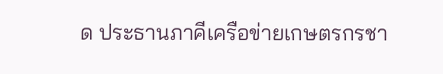ด ประธานภาคีเครือข่ายเกษตรกรชา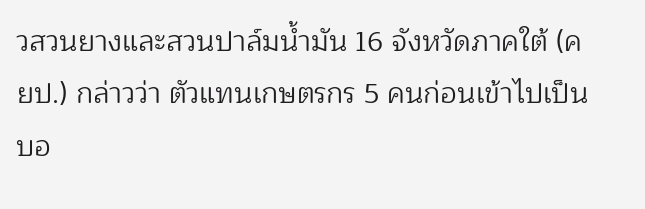วสวนยางและสวนปาล์มนํ้ามัน 16 จังหวัดภาคใต้ (คยป.) กล่าวว่า ตัวแทนเกษตรกร 5 คนก่อนเข้าไปเป็นบอ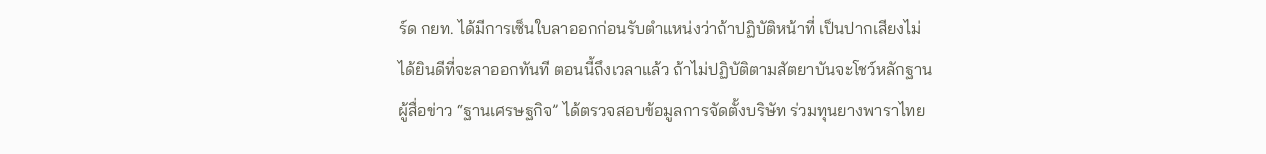ร์ด กยท. ได้มีการเซ็นใบลาออกก่อนรับตำแหน่งว่าถ้าปฏิบัติหน้าที่ เป็นปากเสียงไม่ได้ยินดีที่จะลาออกทันที ตอนนี้ถึงเวลาแล้ว ถ้าไม่ปฏิบัติตามสัตยาบันจะโชว์หลักฐาน
ผู้สื่อข่าว “ฐานเศรษฐกิจ” ได้ตรวจสอบข้อมูลการจัดตั้งบริษัท ร่วมทุนยางพาราไทย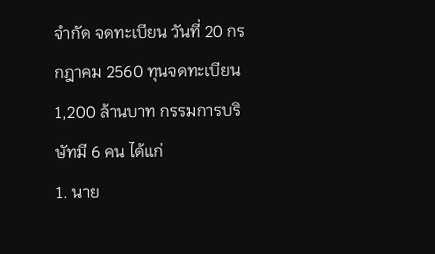จำกัด จดทะเบียน วันที่ 20 กรกฎาคม 2560 ทุนจดทะเบียน 1,200 ล้านบาท กรรมการบริษัทมี 6 คน ได้แก่
1. นาย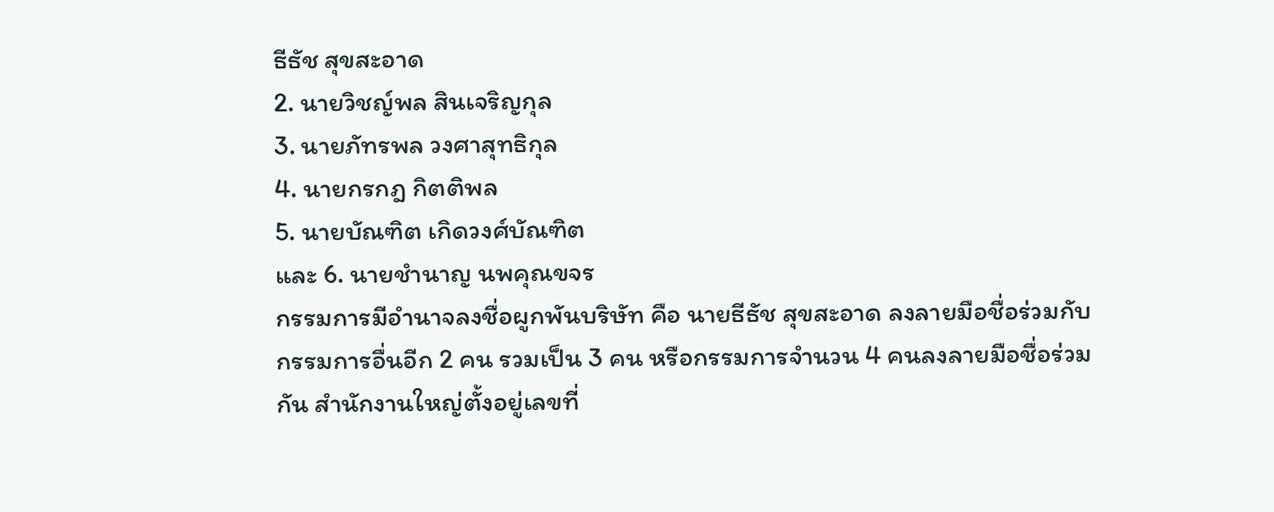ธีธัช สุขสะอาด
2. นายวิชญ์พล สินเจริญกุล
3. นายภัทรพล วงศาสุทธิกุล
4. นายกรกฎ กิตติพล
5. นายบัณฑิต เกิดวงศ์บัณฑิต
และ 6. นายชำนาญ นพคุณขจร
กรรมการมีอำนาจลงชื่อผูกพันบริษัท คือ นายธีธัช สุขสะอาด ลงลายมือชื่อร่วมกับกรรมการอื่นอีก 2 คน รวมเป็น 3 คน หรือกรรมการจำนวน 4 คนลงลายมือชื่อร่วมกัน สำนักงานใหญ่ตั้งอยู่เลขที่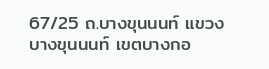67/25 ถ.บางขุนนนท์ แขวงบางขุนนนท์ เขตบางกอ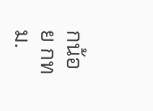กน้อย กทม.